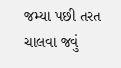જમ્યા પછી તરત ચાલવા જવું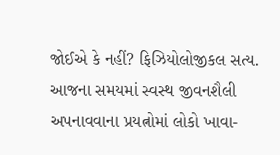જોઈએ કે નહીં? ફિઝિયોલોજીકલ સત્ય.
આજના સમયમાં સ્વસ્થ જીવનશૈલી અપનાવવાના પ્રયત્નોમાં લોકો ખાવા-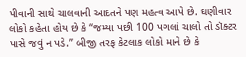પીવાની સાથે ચાલવાની આદતને પણ મહત્વ આપે છે. ઘણીવાર લોકો કહેતા હોય છે કે “જમ્યા પછી 100 પગલાં ચાલો તો ડૉક્ટર પાસે જવું ન પડે.” બીજી તરફ કેટલાક લોકો માને છે કે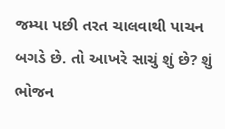જમ્યા પછી તરત ચાલવાથી પાચન બગડે છે. તો આખરે સાચું શું છે? શું ભોજન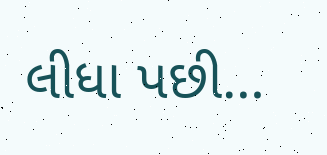લીધા પછી…